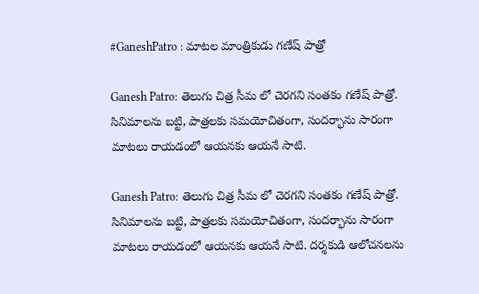#GaneshPatro : మాటల మాంత్రికుడు గణేష్ పాత్రో

Ganesh Patro: తెలుగు చిత్ర సీమ లో చెరగని సంతకం గణేష్ పాత్రో. సినిమాలను బట్టి, పాత్రలకు సమయోచితంగా, సందర్భాను సారంగా మాటలు రాయడంలో ఆయనకు ఆయనే సాటి.

Ganesh Patro: తెలుగు చిత్ర సీమ లో చెరగని సంతకం గణేష్ పాత్రో. సినిమాలను బట్టి, పాత్రలకు సమయోచితంగా, సందర్భాను సారంగా మాటలు రాయడంలో ఆయనకు ఆయనే సాటి. దర్శకుడి ఆలోచనలను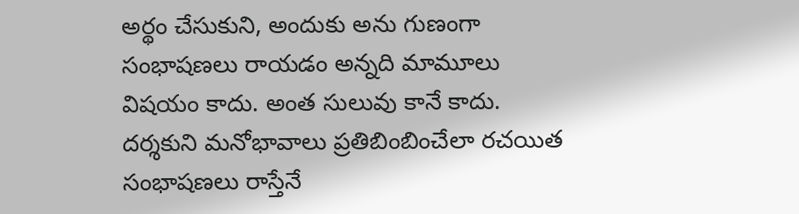అర్థం చేసుకుని, అందుకు అను గుణంగా సంభాషణలు రాయడం అన్నది మామూలు విషయం కాదు. అంత సులువు కానే కాదు. దర్శకుని మనోభావాలు ప్రతిబింబించేలా రచయిత సంభాషణలు రాస్తేనే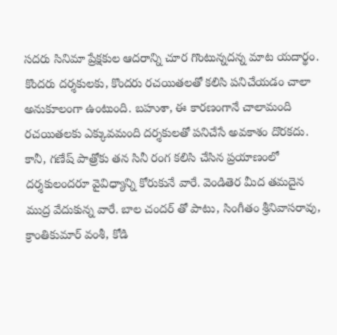సదరు సినిమా ప్రేక్షకుల ఆదరాన్ని చూర గొంటున్నదన్న మాట యదార్థం. కొందరు దర్శకులకు, కొందరు రచయితలతో కలిసి పనిచేయడం చాలా అనుకూలంగా ఉంటుంది. బహుశా, ఈ కారణంగానే చాలామంది రచయితలకు ఎక్కువమంది దర్శకులతో పనిచేసే అవకాశం దొరకదు. కానీ, గణేష్ పాత్రోకు తన సినీ రంగ కలిసి చేసిన ప్రయాణంలో దర్శకులందరూ వైవిధ్యాన్ని కోరుకునే వారే. వెండితెర మీద తమదైన ముద్ర వేదుకున్న వారే. బాల చందర్ తో పాటు, సింగీతం శ్రీనివాసరావు, క్రాంతికుమార్ వంశీ, కోడి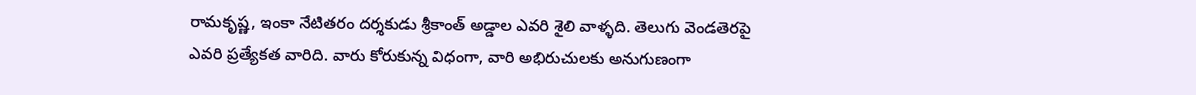రామకృష్ణ, ఇంకా నేటితరం దర్శకుడు శ్రీకాంత్ అడ్డాల ఎవరి శైలి వాళ్ళది. తెలుగు వెండతెరపై ఎవరి ప్రత్యేకత వారిది. వారు కోరుకున్న విధంగా, వారి అభిరుచులకు అనుగుణంగా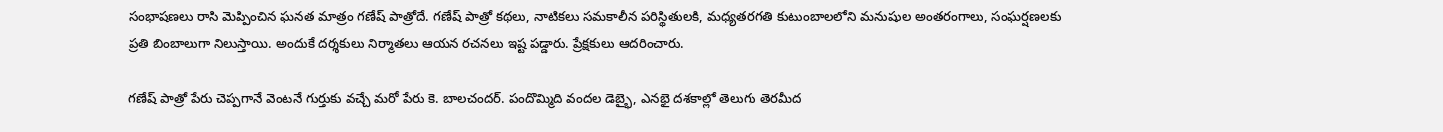సంభాషణలు రాసి మెప్పించిన ఘనత మాత్రం గణేష్ పాత్రోదే. గణేష్ పాత్రో కథలు, నాటికలు సమకాలీన పరిస్థితులకి, మధ్యతరగతి కుటుంబాలలోని మనుషుల అంతరంగాలు, సంఘర్షణలకు ప్రతి బింబాలుగా నిలుస్తాయి. అందుకే దర్శకులు నిర్మాతలు ఆయన రచనలు ఇష్ట పడ్డారు. ప్రేక్షకులు ఆదరించారు.

గణేష్ పాత్రో పేరు చెప్పగానే వెంటనే గుర్తుకు వచ్చే మరో పేరు కె. బాలచందర్. పందొమ్మిది వందల డెబ్భై, ఎనభై దశకాల్లో తెలుగు తెరమీద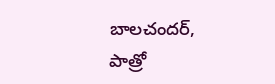బాలచందర్, పాత్రో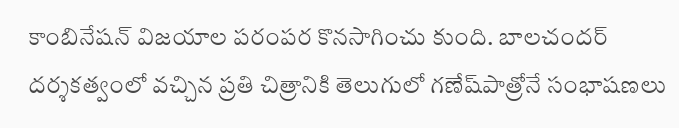కాంబినేషన్ విజయాల పరంపర కొనసాగించు కుంది. బాలచందర్ దర్శకత్వంలో వచ్చిన ప్రతి చిత్రానికి తెలుగులో గణేష్‌పాత్రోనే సంభాషణలు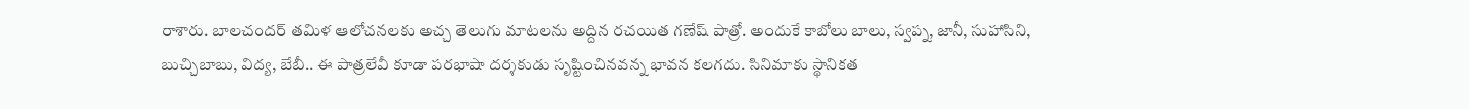రాశారు. బాలచందర్ తమిళ ఆలోచనలకు అచ్చ తెలుగు మాటలను అద్దిన రచయిత గణేష్ పాత్రో. అందుకే కాబోలు బాలు, స్వప్న, జానీ, సుహాసిని, బుచ్చిబాబు, విద్య, బేబీ.. ఈ పాత్రలేవీ కూడా పరభాషా దర్శకుడు సృష్టించినవన్న భావన కలగదు. సినిమాకు స్థానికత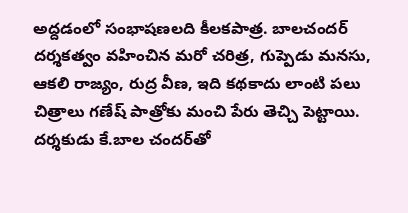అద్దడంలో సంభాషణలది కీలకపాత్ర. బాలచందర్ దర్శకత్వం వహించిన మరో చరిత్ర, గుప్పెడు మనసు, ఆకలి రాజ్యం, రుద్ర వీణ, ఇది కథకాదు లాంటి పలు చిత్రాలు గణేష్‌ పాత్రోకు మంచి పేరు తెచ్చి పెట్టాయి. దర్శకుడు కే.బాల చందర్‌తో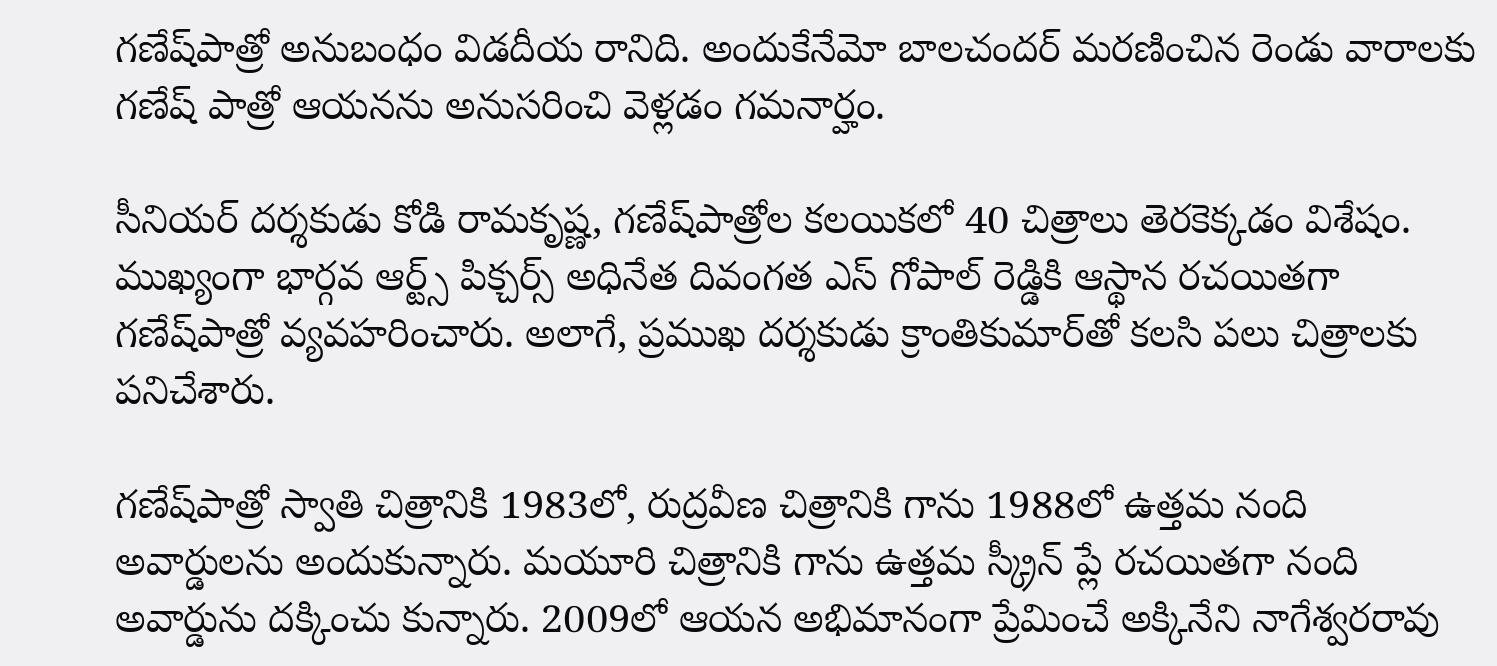గణేష్‌పాత్రో అనుబంధం విడదీయ రానిది. అందుకేనేమో బాలచందర్ మరణించిన రెండు వారాలకు గణేష్ పాత్రో ఆయనను అనుసరించి వెళ్లడం గమనార్హం.

సీనియర్ దర్శకుడు కోడి రామకృష్ణ, గణేష్‌పాత్రోల కలయికలో 40 చిత్రాలు తెరకెక్కడం విశేషం. ముఖ్యంగా భార్గవ ఆర్ట్స్ పిక్చర్స్ అధినేత దివంగత ఎస్ గోపాల్ రెడ్డికి ఆస్థాన రచయితగా గణేష్‌పాత్రో వ్యవహరించారు. అలాగే, ప్రముఖ దర్శకుడు క్రాంతికుమార్‌తో కలసి పలు చిత్రాలకు పనిచేశారు.

గణేష్‌పాత్రో స్వాతి చిత్రానికి 1983లో, రుద్రవీణ చిత్రానికి గాను 1988లో ఉత్తమ నంది అవార్డులను అందుకున్నారు. మయూరి చిత్రానికి గాను ఉత్తమ స్క్రీన్ ప్లే రచయితగా నంది అవార్డును దక్కించు కున్నారు. 2009లో ఆయన అభిమానంగా ప్రేమించే అక్కినేని నాగేశ్వరరావు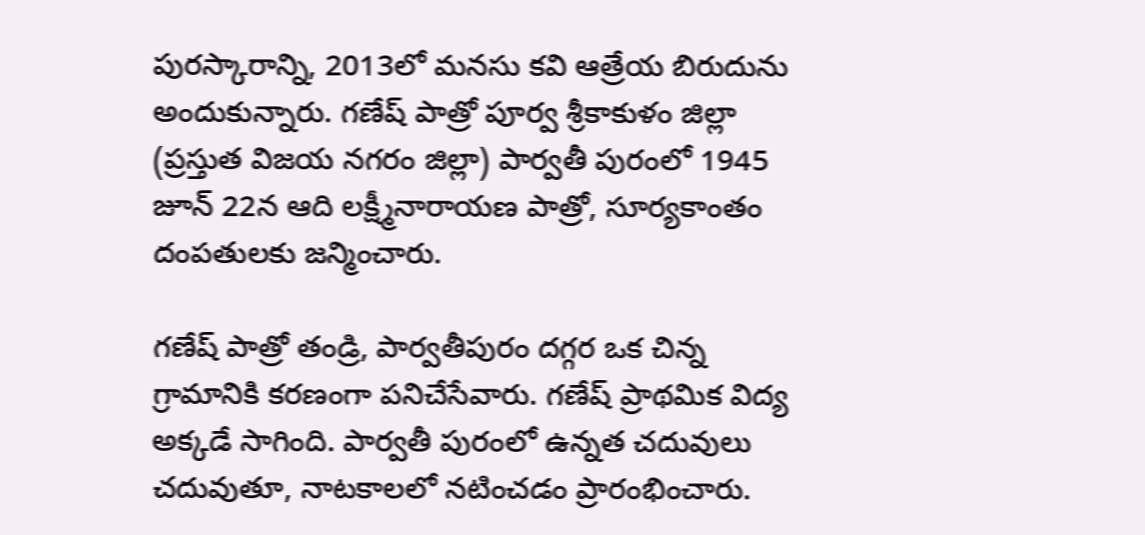పురస్కారాన్ని, 2013లో మనసు కవి ఆత్రేయ బిరుదును అందుకున్నారు. గణేష్ పాత్రో పూర్వ శ్రీ‌కాకుళం జిల్లా (ప్ర‌స్తుత‌ విజయ నగరం జిల్లా) పార్వతీ పురంలో 1945 జూన్ 22న ఆది లక్ష్మీనారాయణ పాత్రో, సూర్యకాంతం దంపతులకు జన్మించారు.

గణేష్ పాత్రో తండ్రి, పార్వతీపురం దగ్గర ఒక చిన్న గ్రామానికి కరణంగా పనిచేసేవారు. గణేష్ ప్రాథమిక విద్య అక్కడే సాగింది. పార్వతీ పురంలో ఉన్నత చదువులు చదువుతూ, నాటకాలలో నటించడం ప్రారంభించారు.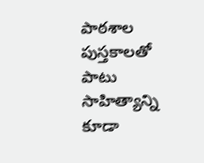పాఠశాల పుస్తకాలతో పాటు సాహిత్యాన్ని కూడా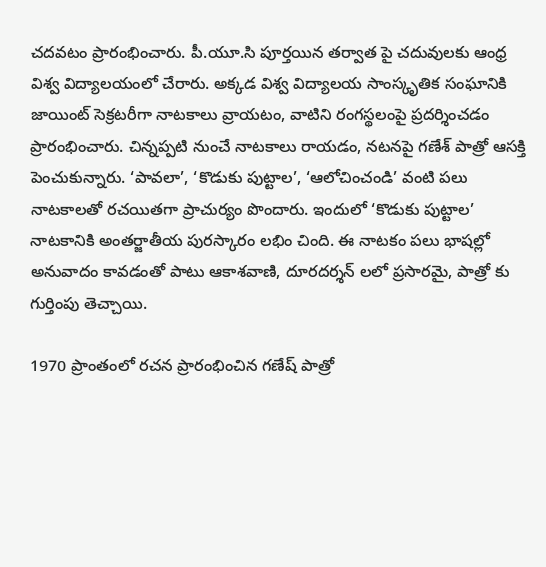చదవటం ప్రారంభించారు. పీ.యూ.సి పూర్తయిన తర్వాత పై చదువులకు ఆంధ్ర విశ్వ విద్యాలయంలో చేరారు. అక్కడ విశ్వ విద్యాలయ సాంస్కృతిక సంఘానికి జాయింట్ సెక్రటరీగా నాటకాలు వ్రాయటం, వాటిని రంగస్థలంపై ప్రదర్శించడం ప్రారంభించారు. చిన్నప్పటి నుంచే నాటకాలు రాయడం, నటనపై గణేశ్ పాత్రో ఆసక్తి పెంచుకున్నారు. ‘పావలా’, ‘కొడుకు పుట్టాల’, ‘ఆలోచించండి’ వంటి పలు నాటకాలతో రచయితగా ప్రాచుర్యం పొందారు. ఇందులో ‘కొడుకు పుట్టాల’ నాటకానికి అంతర్జాతీయ పురస్కారం లభిం చింది. ఈ నాటకం పలు భాషల్లో అనువాదం కావడంతో పాటు ఆకాశవాణి, దూరదర్శన్ లలో ప్రసారమై, పాత్రో కు గుర్తింపు తెచ్చాయి.

1970 ప్రాంతంలో రచన ప్రారంభించిన గణేష్ పాత్రో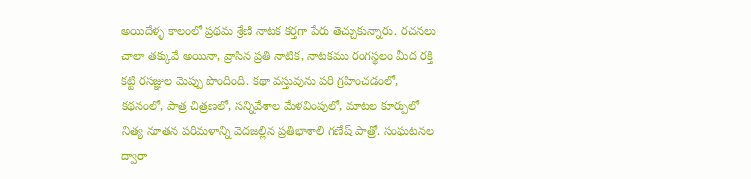అయిదేళ్ళ కాలంలో ప్రథమ శ్రేణి నాటక కర్తగా పేరు తెచ్చుకున్నారు. రచనలు చాలా తక్కువే అయినా, వ్రాసిన ప్రతి నాటిక, నాటకము రంగస్థలం మీద రక్తి కట్టి రసజ్ఞుల మెప్పు పొందింది. కథా వస్తువును పరి గ్రహించడంలో, కథనంలో, పాత్ర చిత్రణలో, సన్నివేశాల మేళవింపులో, మాటల కూర్పులో నిత్య నూతన పరిమళాన్ని వెదజల్లిన ప్రతిభాశాలి గణేష్ పాత్రో. సంఘటనల ద్వారా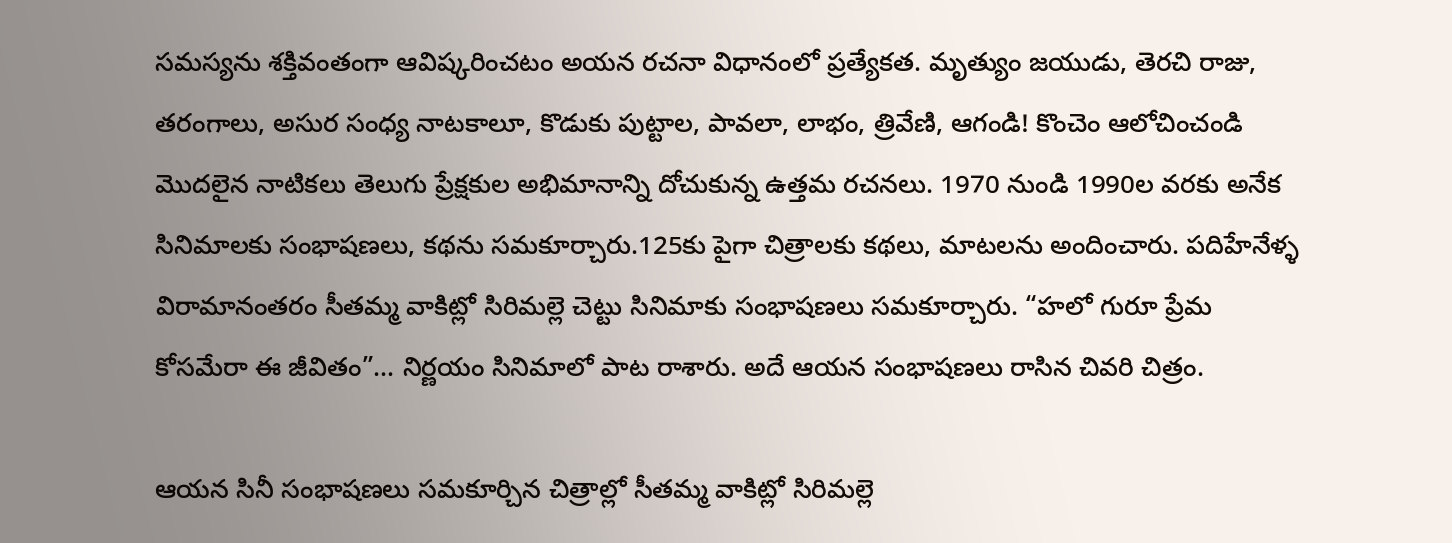సమస్యను శక్తివంతంగా ఆవిష్కరించటం అయన రచనా విధానంలో ప్రత్యేకత. మృత్యుం జయుడు, తెరచి రాజు, తరంగాలు, అసుర సంధ్య నాటకాలూ, కొడుకు పుట్టాల, పావలా, లాభం, త్రివేణి, ఆగండి! కొంచెం ఆలోచించండి మొదలైన నాటికలు తెలుగు ప్రేక్షకుల అభిమానాన్ని దోచుకున్న ఉత్తమ రచనలు. 1970 నుండి 1990ల వరకు అనేక సినిమాలకు సంభాషణలు, కథను సమకూర్చారు.125కు పైగా చిత్రాలకు కథలు, మాటలను అందించారు. పదిహేనేళ్ళ విరామానంతరం సీతమ్మ వాకిట్లో సిరిమల్లె చెట్టు సినిమాకు సంభాషణలు సమకూర్చారు. “హలో గురూ ప్రేమ కోసమేరా ఈ జీవితం”… నిర్ణయం సినిమాలో పాట రాశారు. అదే ఆయన సంభాషణలు రాసిన చివరి చిత్రం.

ఆయన సినీ సంభాషణలు సమకూర్చిన చిత్రాల్లో సీతమ్మ వాకిట్లో సిరిమల్లె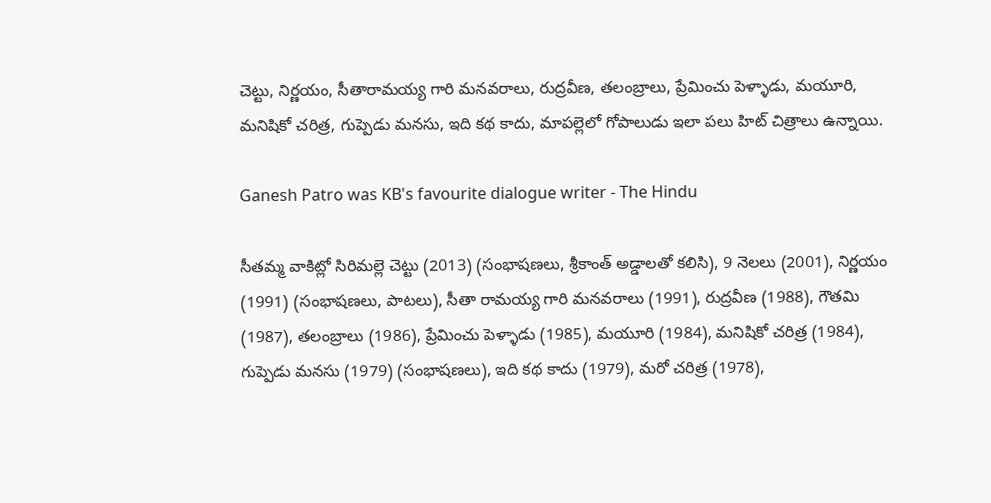చెట్టు, నిర్ణయం, సీతారామయ్య గారి మనవరాలు, రుద్రవీణ, తలంబ్రాలు, ప్రేమించు పెళ్ళాడు, మయూరి, మనిషికో చరిత్ర, గుప్పెడు మనసు, ఇది కథ కాదు, మాపల్లెలో గోపాలుడు ఇలా పలు హిట్ చిత్రాలు ఉన్నాయి.

Ganesh Patro was KB's favourite dialogue writer - The Hindu

సీతమ్మ వాకిట్లో సిరిమల్లె చెట్టు (2013) (సంభాషణలు, శ్రీకాంత్ అడ్డాలతో కలిసి), 9 నెలలు (2001), నిర్ణయం (1991) (సంభాషణలు, పాటలు), సీతా రామయ్య గారి మనవరాలు (1991), రుద్రవీణ (1988), గౌతమి (1987), తలంబ్రాలు (1986), ప్రేమించు పెళ్ళాడు (1985), మయూరి (1984), మనిషికో చరిత్ర (1984), గుప్పెడు మనసు (1979) (సంభాషణలు), ఇది కథ కాదు (1979), మరో చరిత్ర (1978),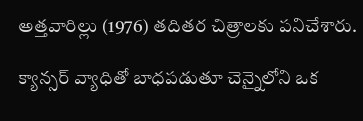అత్తవారిల్లు (1976) తదితర చిత్రాలకు పనిచేశారు.

క్యాన్సర్ వ్యాధితో బాధపడుతూ చెన్నైలోని ఒక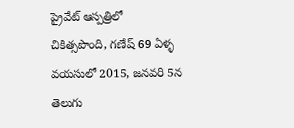ప్రైవేట్ ఆస్పత్రిలో చికిత్సపొంది, గణేష్ 69 ఏళ్ళ వయసులో 2015, జనవరి 5న తెలుగు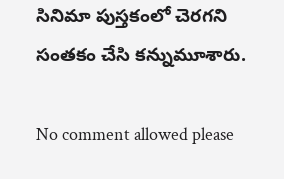సినిమా పుస్తకంలో చెరగని సంతకం చేసి కన్నుమూశారు.

No comment allowed please